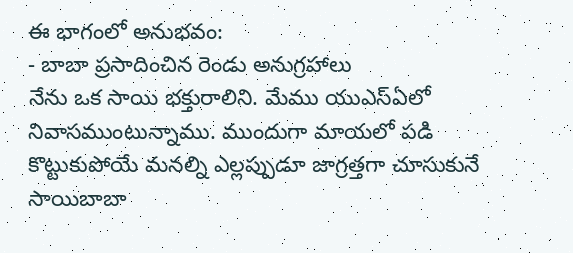ఈ భాగంలో అనుభవం:
- బాబా ప్రసాదించిన రెండు అనుగ్రహాలు
నేను ఒక సాయి భక్తురాలిని. మేము యుఎస్ఏలో నివాసముంటున్నాము. ముందుగా మాయలో పడి కొట్టుకుపోయే మనల్ని ఎల్లప్పుడూ జాగ్రత్తగా చూసుకునే సాయిబాబా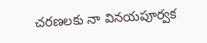చరణలకు నా వినయపూర్వక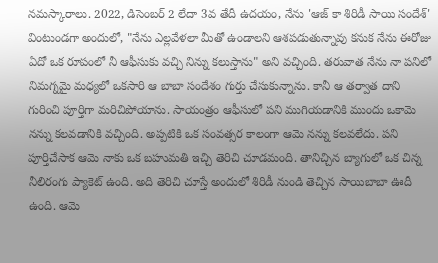నమస్కారాలు. 2022, డిసెంబర్ 2 లేదా 3వ తేదీ ఉదయం, నేను 'ఆజ్ కా శిరిడీ సాయి సందేశ్' వింటుండగా అందులో, "నేను ఎల్లవేళలా మీతో ఉండాలని ఆశపడుతున్నావు కనుక నేను ఈరోజు ఏదో ఒక రూపంలో నీ ఆఫీసుకు వచ్చి నిన్ను కలుస్తాను" అని వచ్చింది. తరువాత నేను నా పనిలో నిమగ్నమై మధ్యలో ఒకసారి ఆ బాబా సందేశం గుర్తు చేసుకున్నాను. కానీ ఆ తర్వాత దాని గురించి పూర్తిగా మరిచిపోయాను. సాయంత్రం ఆఫీసులో పని ముగియడానికి ముందు ఒకామె నన్ను కలవడానికి వచ్చింది. అప్పటికి ఒక సంవత్సర కాలంగా ఆమె నన్ను కలవలేదు. పని పూర్తిచేసాక ఆమె నాకు ఒక బహుమతి ఇచ్చి తెరిచి చూడమంది. తానిచ్చిన బ్యాగులో ఒక చిన్న నీలిరంగు ప్యాకెట్ ఉంది. అది తెరిచి చూస్తే అందులో శిరిడీ నుండి తెచ్చిన సాయిబాబా ఊదీ ఉంది. ఆమె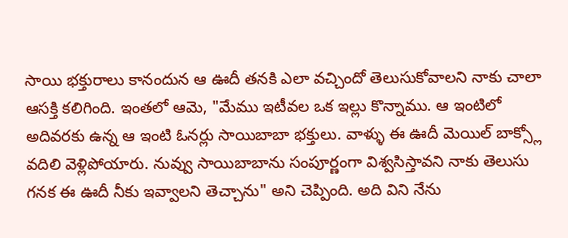సాయి భక్తురాలు కానందున ఆ ఊదీ తనకి ఎలా వచ్చిందో తెలుసుకోవాలని నాకు చాలా ఆసక్తి కలిగింది. ఇంతలో ఆమె, "మేము ఇటీవల ఒక ఇల్లు కొన్నాము. ఆ ఇంటిలో అదివరకు ఉన్న ఆ ఇంటి ఓనర్లు సాయిబాబా భక్తులు. వాళ్ళు ఈ ఊదీ మెయిల్ బాక్స్లో వదిలి వెళ్లిపోయారు. నువ్వు సాయిబాబాను సంపూర్ణంగా విశ్వసిస్తావని నాకు తెలుసు గనక ఈ ఊదీ నీకు ఇవ్వాలని తెచ్చాను" అని చెప్పింది. అది విని నేను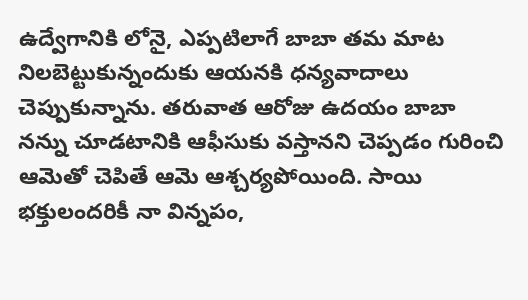ఉద్వేగానికి లోనై, ఎప్పటిలాగే బాబా తమ మాట నిలబెట్టుకున్నందుకు ఆయనకి ధన్యవాదాలు చెప్పుకున్నాను. తరువాత ఆరోజు ఉదయం బాబా నన్ను చూడటానికి ఆఫీసుకు వస్తానని చెప్పడం గురించి ఆమెతో చెపితే ఆమె ఆశ్చర్యపోయింది. సాయి భక్తులందరికీ నా విన్నపం,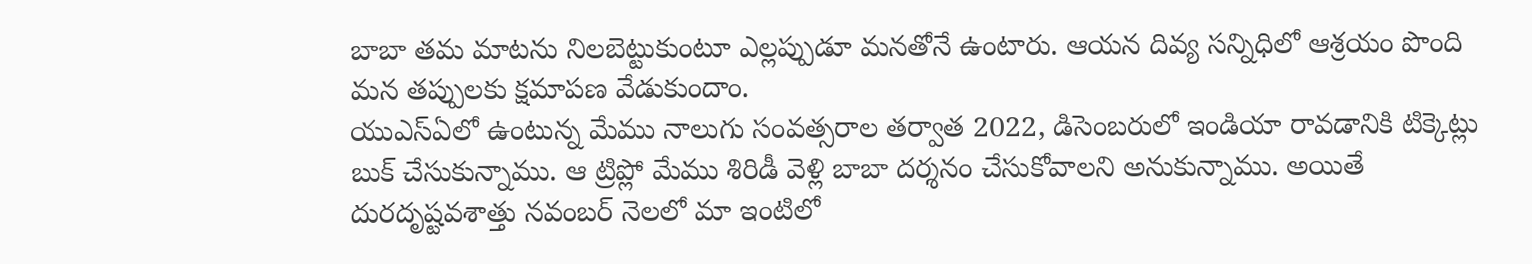బాబా తమ మాటను నిలబెట్టుకుంటూ ఎల్లప్పుడూ మనతోనే ఉంటారు. ఆయన దివ్య సన్నిధిలో ఆశ్రయం పొంది మన తప్పులకు క్షమాపణ వేడుకుందాం.
యుఎస్ఏలో ఉంటున్న మేము నాలుగు సంవత్సరాల తర్వాత 2022, డిసెంబరులో ఇండియా రావడానికి టిక్కెట్లు బుక్ చేసుకున్నాము. ఆ ట్రిప్లో మేము శిరిడీ వెళ్లి బాబా దర్శనం చేసుకోవాలని అనుకున్నాము. అయితే దురదృష్టవశాత్తు నవంబర్ నెలలో మా ఇంటిలో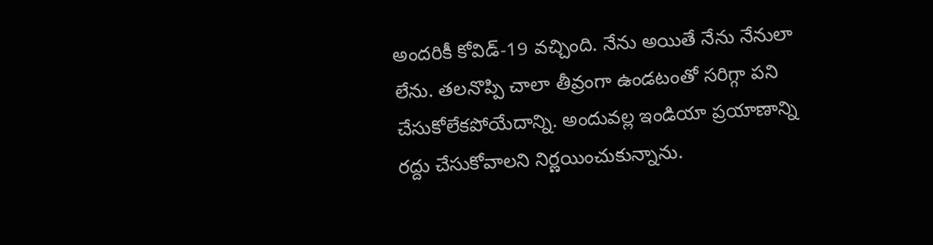అందరికీ కోవిడ్-19 వచ్చింది. నేను అయితే నేను నేనులా లేను. తలనొప్పి చాలా తీవ్రంగా ఉండటంతో సరిగ్గా పని చేసుకోలేకపోయేదాన్ని. అందువల్ల ఇండియా ప్రయాణాన్ని రద్దు చేసుకోవాలని నిర్ణయించుకున్నాను.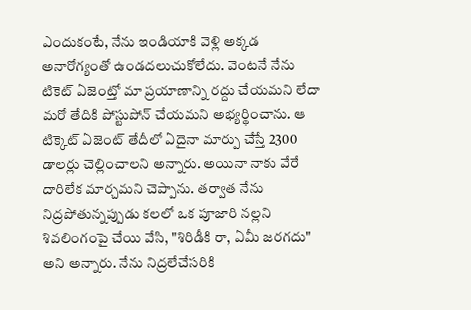ఎందుకంటే, నేను ఇండియాకి వెళ్లి అక్కడ అనారోగ్యంతో ఉండదలుచుకోలేదు. వెంటనే నేను టికెట్ ఏజెంట్తో మా ప్రయాణాన్ని రద్దు చేయమని లేదా మరో తేదికి పోస్టుపోన్ చేయమని అభ్యర్థించాను. ఆ టిక్కెట్ ఏజెంట్ తేదీలో ఏదైనా మార్పు చేస్తే 2300 డాలర్లు చెల్లించాలని అన్నారు. అయినా నాకు వేరే దారిలేక మార్చమని చెప్పాను. తర్వాత నేను నిద్రపోతున్నప్పుడు కలలో ఒక పూజారి నల్లని శివలింగంపై చేయి వేసి, "శిరిడీకి రా, ఏమీ జరగదు" అని అన్నారు. నేను నిద్రలేచేసరికి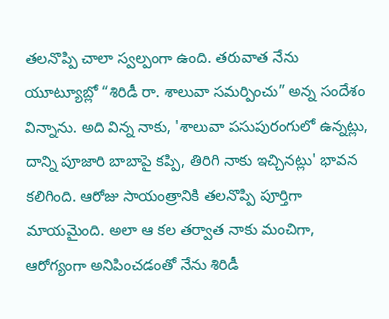తలనొప్పి చాలా స్వల్పంగా ఉంది. తరువాత నేను యూట్యూబ్లో “శిరిడీ రా. శాలువా సమర్పించు” అన్న సందేశం విన్నాను. అది విన్న నాకు, 'శాలువా పసుపురంగులో ఉన్నట్లు, దాన్ని పూజారి బాబాపై కప్పి, తిరిగి నాకు ఇచ్చినట్లు' భావన కలిగింది. ఆరోజు సాయంత్రానికి తలనొప్పి పూర్తిగా మాయమైంది. అలా ఆ కల తర్వాత నాకు మంచిగా, ఆరోగ్యంగా అనిపించడంతో నేను శిరిడీ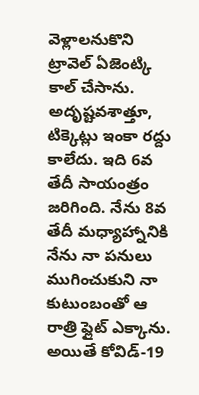వెళ్లాలనుకొని ట్రావెల్ ఏజెంట్కి కాల్ చేసాను. అదృష్టవశాత్తూ, టిక్కెట్లు ఇంకా రద్దు కాలేదు. ఇది 6వ తేదీ సాయంత్రం జరిగింది. నేను 8వ తేదీ మధ్యాహ్నానికి నేను నా పనులు ముగించుకుని నా కుటుంబంతో ఆ రాత్రి ఫ్లైట్ ఎక్కాను. అయితే కోవిడ్-19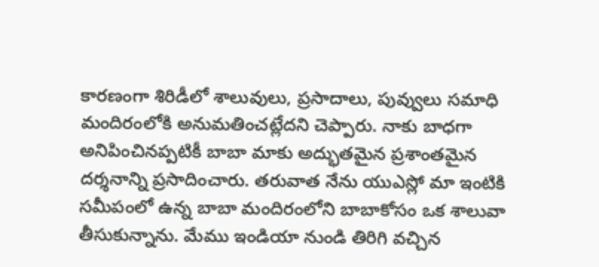కారణంగా శిరిడీలో శాలువులు, ప్రసాదాలు, పువ్వులు సమాధి మందిరంలోకి అనుమతించట్లేదని చెప్పారు. నాకు బాధగా అనిపించినప్పటికీ బాబా మాకు అద్భుతమైన ప్రశాంతమైన దర్శనాన్ని ప్రసాదించారు. తరువాత నేను యుఎస్లో మా ఇంటికి సమీపంలో ఉన్న బాబా మందిరంలోని బాబాకోసం ఒక శాలువా తీసుకున్నాను. మేము ఇండియా నుండి తిరిగి వచ్చిన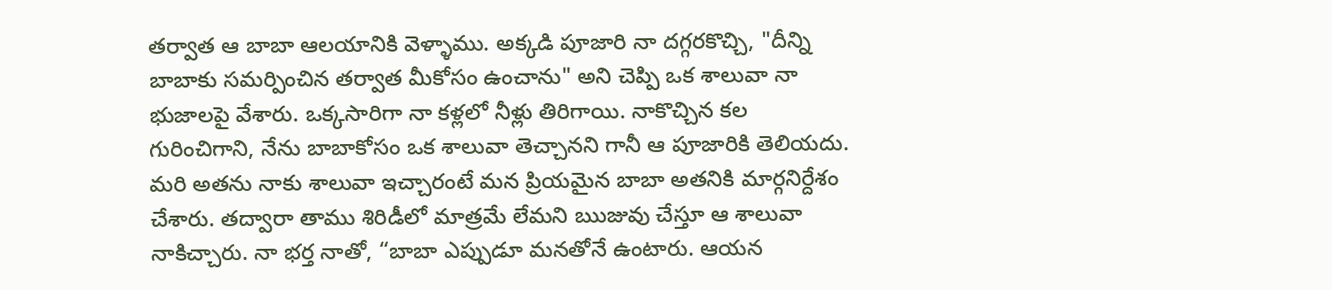తర్వాత ఆ బాబా ఆలయానికి వెళ్ళాము. అక్కడి పూజారి నా దగ్గరకొచ్చి, "దీన్ని బాబాకు సమర్పించిన తర్వాత మీకోసం ఉంచాను" అని చెప్పి ఒక శాలువా నా భుజాలపై వేశారు. ఒక్కసారిగా నా కళ్లలో నీళ్లు తిరిగాయి. నాకొచ్చిన కల గురించిగాని, నేను బాబాకోసం ఒక శాలువా తెచ్చానని గానీ ఆ పూజారికి తెలియదు. మరి అతను నాకు శాలువా ఇచ్చారంటే మన ప్రియమైన బాబా అతనికి మార్గనిర్దేశం చేశారు. తద్వారా తాము శిరిడీలో మాత్రమే లేమని ఋజువు చేస్తూ ఆ శాలువా నాకిచ్చారు. నా భర్త నాతో, “బాబా ఎప్పుడూ మనతోనే ఉంటారు. ఆయన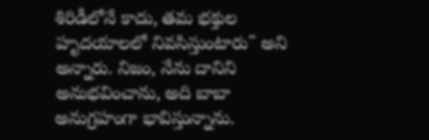శిరిడీలోనే కాదు, తమ భక్తుల హృదయాలలో నివసిస్తుంటారు" అని అన్నారు. నిజం, నేను దానిని అనుభవించాను, అది బాబా అనుగ్రహంగా భావిస్తున్నాను.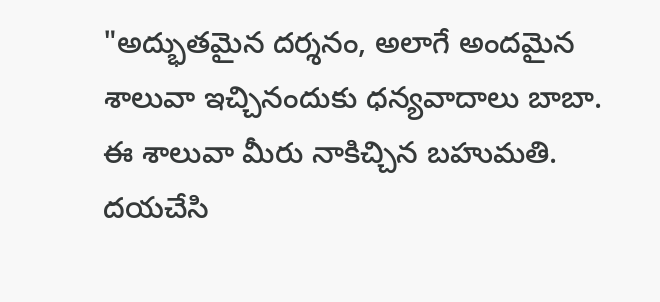"అద్భుతమైన దర్శనం, అలాగే అందమైన శాలువా ఇచ్చినందుకు ధన్యవాదాలు బాబా. ఈ శాలువా మీరు నాకిచ్చిన బహుమతి. దయచేసి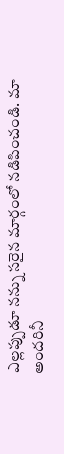ఎల్లప్పుడూ నన్ను సరైన మార్గంలో నడిపించండి. మా అందరినీ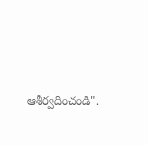ఆశీర్వదించండి".